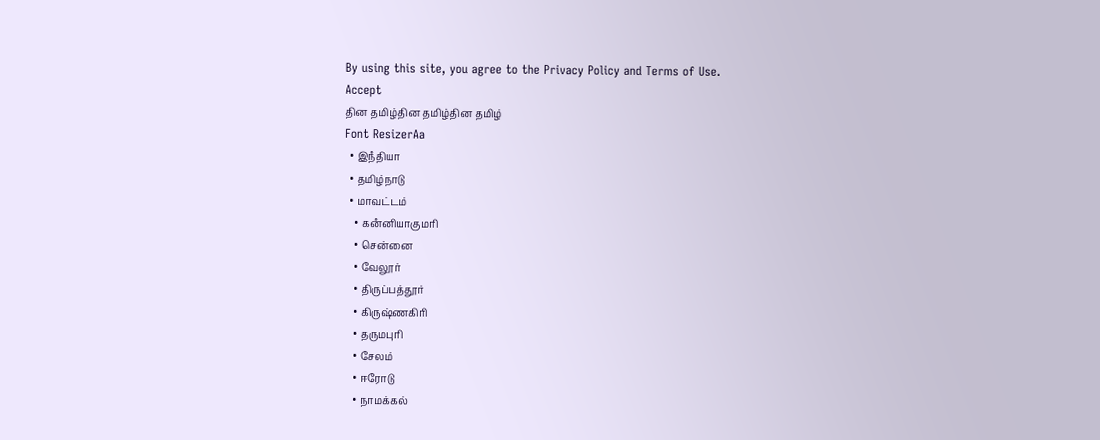By using this site, you agree to the Privacy Policy and Terms of Use.
Accept
தின தமிழ்தின தமிழ்தின தமிழ்
Font ResizerAa
  • இநஂதியா
  • தமிழ்நாடு
  • மாவட்டம்
    • கனஂனியாகுமரி
    • சென்னை
    • வேலூர்
    • திருப்பத்தூர்
    • கிருஷ்ணகிரி
    • தருமபுரி
    • சேலம்
    • ஈரோடு
    • நாமக்கல்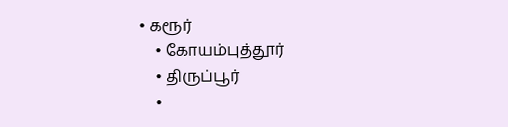• கரூர்
    • கோயம்புத்தூர்
    • திருப்பூர்
    •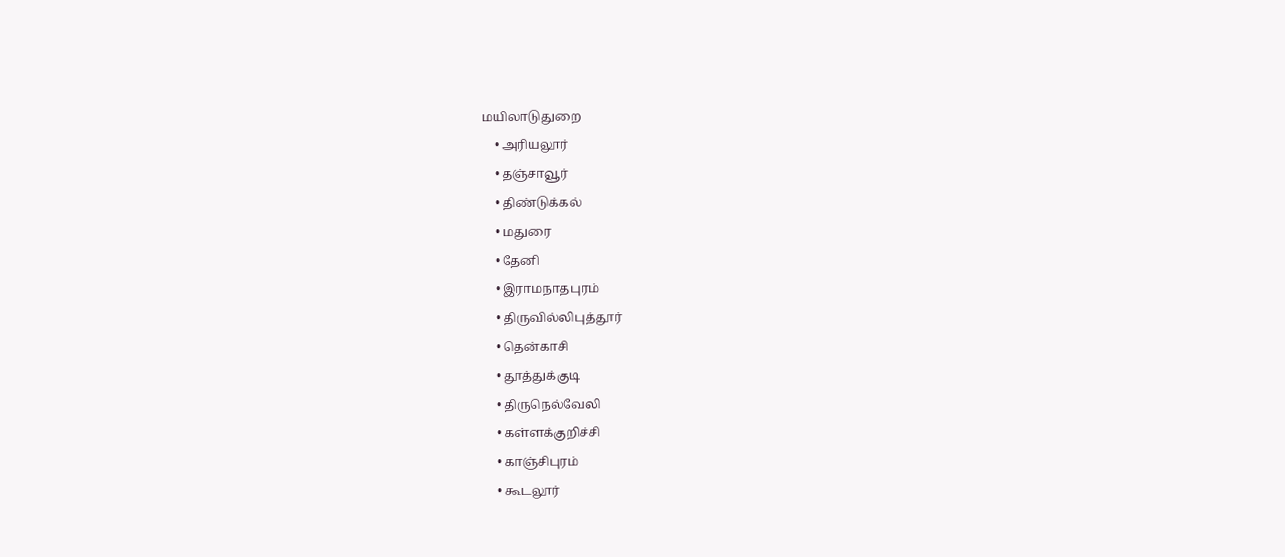மயிலாடுதுறை
    • அரியலூர்
    • தஞ்சாவூர்
    • திண்டுக்கல்
    • மதுரை
    • தேனி
    • இராமநாதபுரம்
    • திருவில்லிபுத்தூர்
    • தென்காசி
    • தூத்துக்குடி
    • திருநெல்வேலி
    • கள்ளக்குறிச்சி
    • காஞ்சிபுரம்
    • கூடலூர்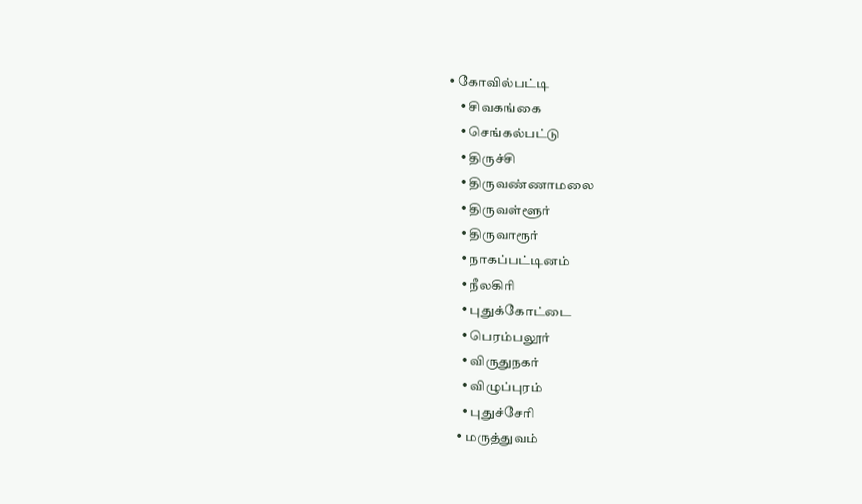• கோவில்பட்டி
    • சிவகங்கை
    • செங்கல்பட்டு
    • திருச்சி
    • திருவண்ணாமலை
    • திருவள்ளூர்
    • திருவாரூர்
    • நாகப்பட்டினம்
    • நீலகிரி
    • புதுக்கோட்டை
    • பெரம்பலூர்
    • விருதுநகர்
    • விழுப்புரம்
    • புதுச்சேரி
  • மருத்துவம்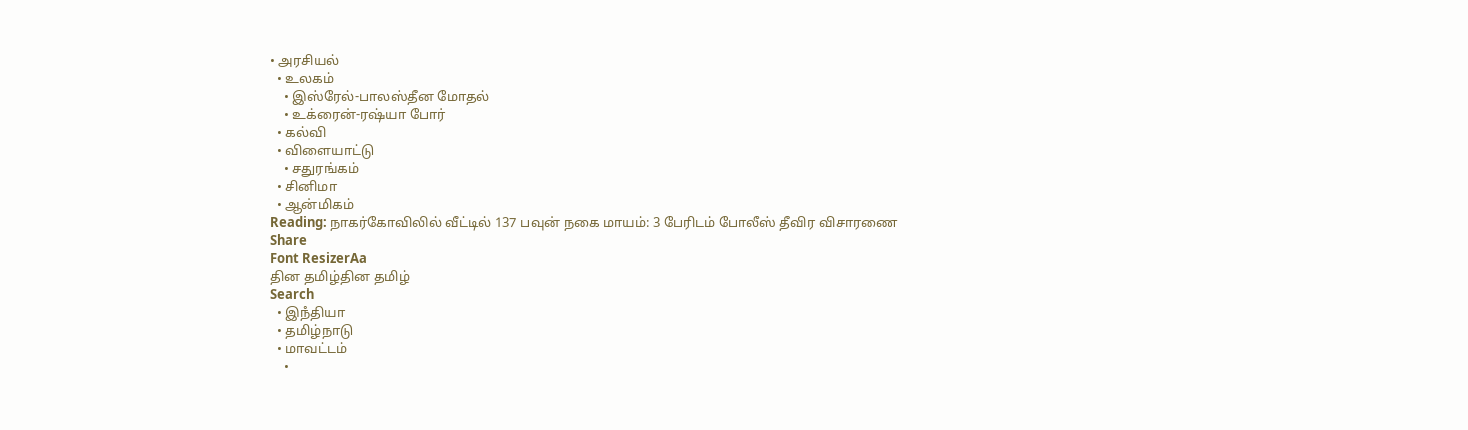• அரசியல்
  • உலகம்
    • இஸ்ரேல்-பாலஸ்தீன மோதல்
    • உக்ரைன்-ரஷ்யா போர்
  • கல்வி
  • விளையாட்டு
    • சதுரங்கம்
  • சினிமா
  • ஆன்மிகம்
Reading: நாகர்கோவிலில் வீட்டில் 137 பவுன் நகை மாயம்: 3 பேரிடம் போலீஸ் தீவிர விசாரணை
Share
Font ResizerAa
தின தமிழ்தின தமிழ்
Search
  • இநஂதியா
  • தமிழ்நாடு
  • மாவட்டம்
    •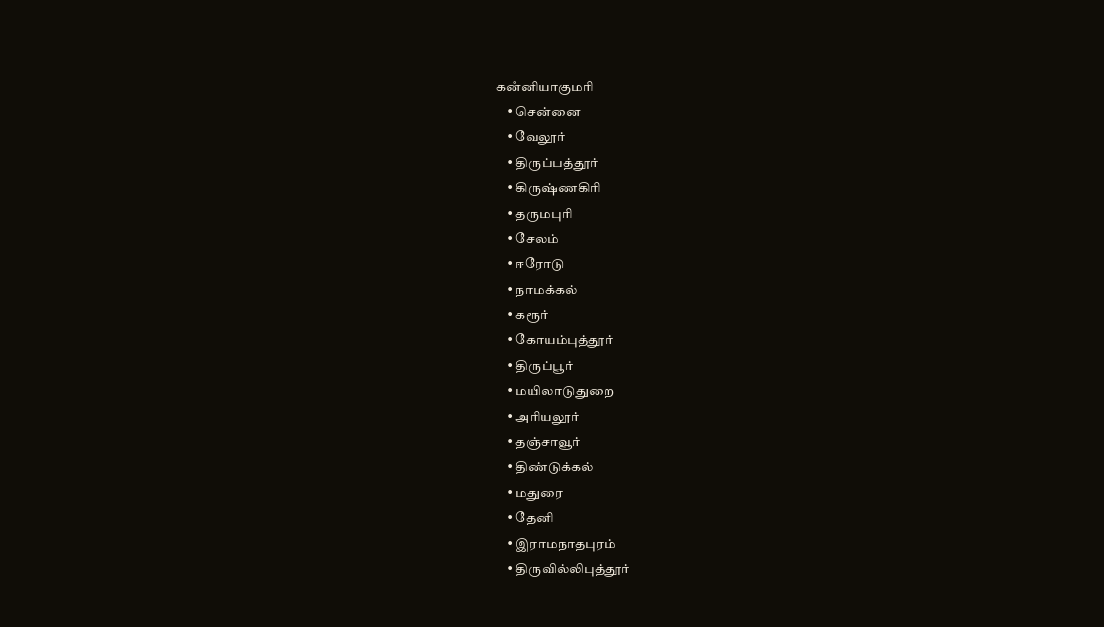கனஂனியாகுமரி
    • சென்னை
    • வேலூர்
    • திருப்பத்தூர்
    • கிருஷ்ணகிரி
    • தருமபுரி
    • சேலம்
    • ஈரோடு
    • நாமக்கல்
    • கரூர்
    • கோயம்புத்தூர்
    • திருப்பூர்
    • மயிலாடுதுறை
    • அரியலூர்
    • தஞ்சாவூர்
    • திண்டுக்கல்
    • மதுரை
    • தேனி
    • இராமநாதபுரம்
    • திருவில்லிபுத்தூர்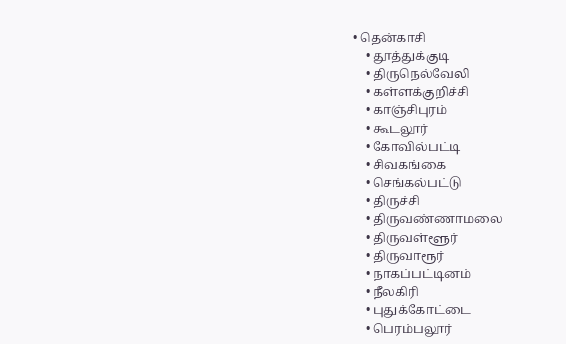• தென்காசி
    • தூத்துக்குடி
    • திருநெல்வேலி
    • கள்ளக்குறிச்சி
    • காஞ்சிபுரம்
    • கூடலூர்
    • கோவில்பட்டி
    • சிவகங்கை
    • செங்கல்பட்டு
    • திருச்சி
    • திருவண்ணாமலை
    • திருவள்ளூர்
    • திருவாரூர்
    • நாகப்பட்டினம்
    • நீலகிரி
    • புதுக்கோட்டை
    • பெரம்பலூர்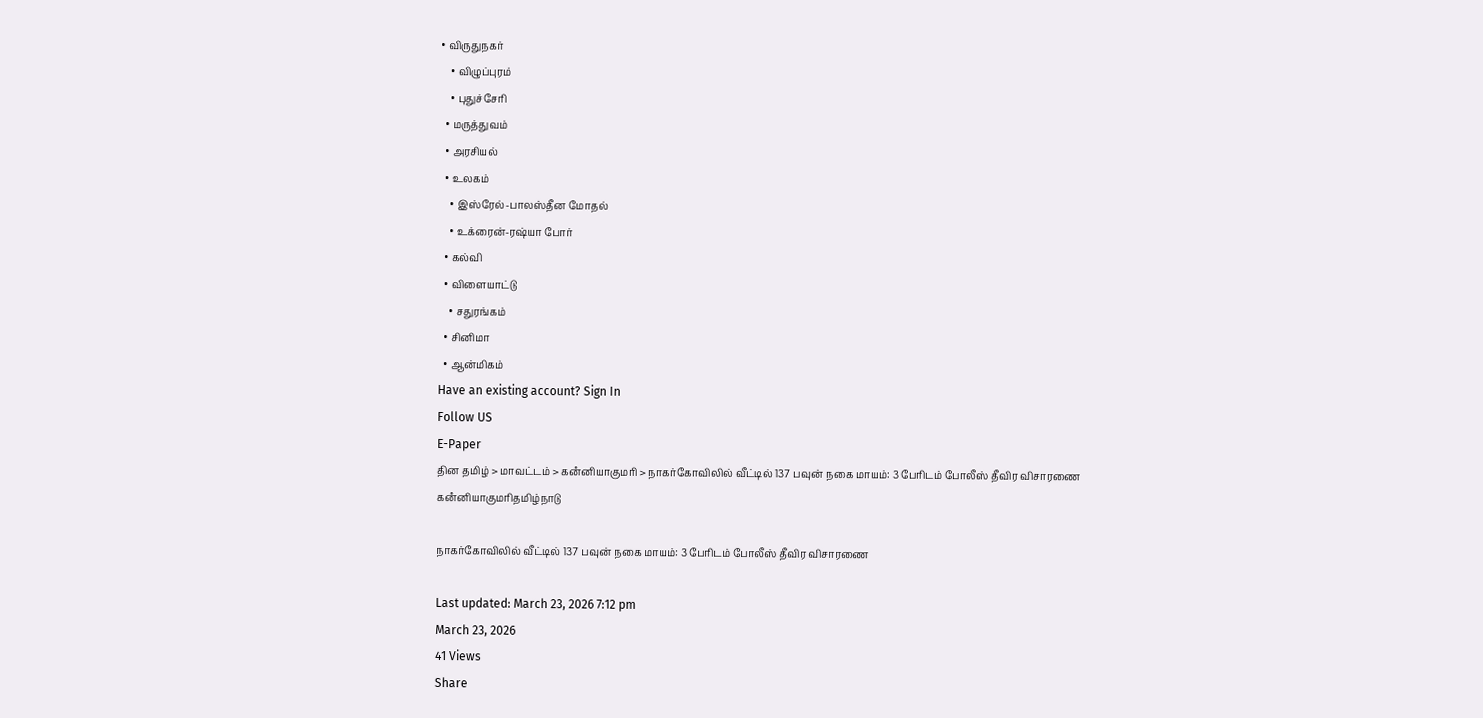• விருதுநகர்
    • விழுப்புரம்
    • புதுச்சேரி
  • மருத்துவம்
  • அரசியல்
  • உலகம்
    • இஸ்ரேல்-பாலஸ்தீன மோதல்
    • உக்ரைன்-ரஷ்யா போர்
  • கல்வி
  • விளையாட்டு
    • சதுரங்கம்
  • சினிமா
  • ஆன்மிகம்
Have an existing account? Sign In
Follow US
E-Paper
தின தமிழ் > மாவட்டம் > கனஂனியாகுமரி > நாகர்கோவிலில் வீட்டில் 137 பவுன் நகை மாயம்: 3 பேரிடம் போலீஸ் தீவிர விசாரணை
கனஂனியாகுமரிதமிழ்நாடு

நாகர்கோவிலில் வீட்டில் 137 பவுன் நகை மாயம்: 3 பேரிடம் போலீஸ் தீவிர விசாரணை

Last updated: March 23, 2026 7:12 pm
March 23, 2026
41 Views
Share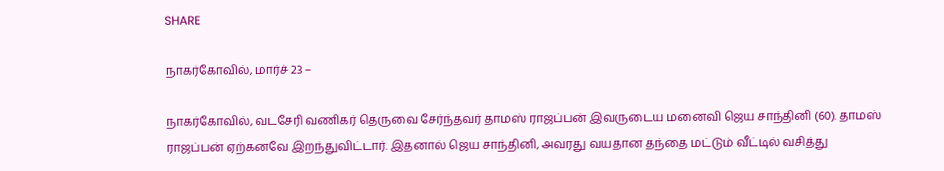SHARE

நாகர்கோவில், மார்ச் 23 –

நாகர்கோவில், வடசேரி வணிகர் தெருவை சேர்ந்தவர் தாமஸ் ராஜப்பன் இவருடைய மனைவி ஜெய சாந்தினி (60). தாமஸ் ராஜப்பன் ஏற்கனவே இறந்துவிட்டார். இதனால் ஜெய சாந்தினி, அவரது வயதான தந்தை மட்டும் வீட்டில் வசித்து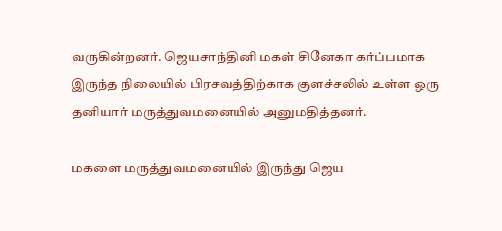வருகின்றனர். ஜெயசாந்தினி மகள் சினேகா கர்ப்பமாக இருந்த நிலையில் பிரசவத்திற்காக குளச்சலில் உள்ள ஒரு தனியார் மருத்துவமனையில் அனுமதித்தனர்.

மகளை மருத்துவமனையில் இருந்து ஜெய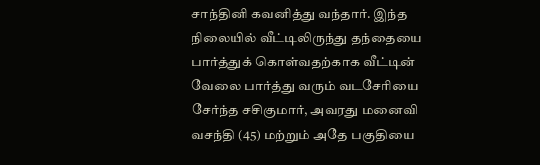சாந்தினி கவனித்து வந்தார். இந்த நிலையில் வீட்டிலிருந்து தந்தையை பார்த்துக் கொள்வதற்காக வீட்டின் வேலை பார்த்து வரும் வடசேரியை சேர்ந்த சசிகுமார், அவரது மனைவி வசந்தி (45) மற்றும் அதே பகுதியை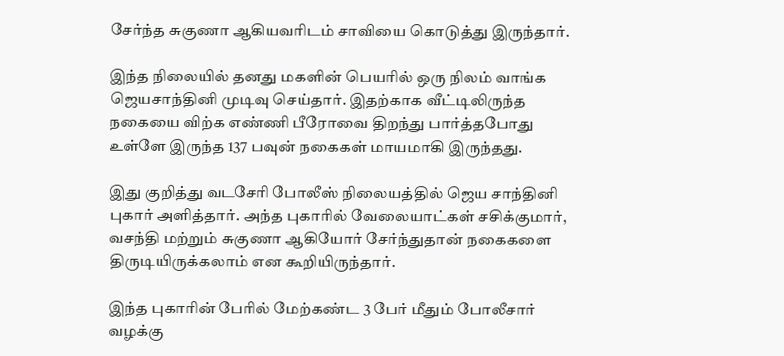சேர்ந்த சுகுணா ஆகியவரிடம் சாவியை கொடுத்து இருந்தார்.

இந்த நிலையில் தனது மகளின் பெயரில் ஒரு நிலம் வாங்க ஜெயசாந்தினி முடிவு செய்தார். இதற்காக வீட்டிலிருந்த நகையை விற்க எண்ணி பீரோவை திறந்து பார்த்தபோது உள்ளே இருந்த 137 பவுன் நகைகள் மாயமாகி இருந்தது.

இது குறித்து வடசேரி போலீஸ் நிலையத்தில் ஜெய சாந்தினி புகார் அளித்தார். அந்த புகாரில் வேலையாட்கள் சசிக்குமார், வசந்தி மற்றும் சுகுணா ஆகியோர் சேர்ந்துதான் நகைகளை திருடியிருக்கலாம் என கூறியிருந்தார்.

இந்த புகாரின் பேரில் மேற்கண்ட 3 பேர் மீதும் போலீசார் வழக்கு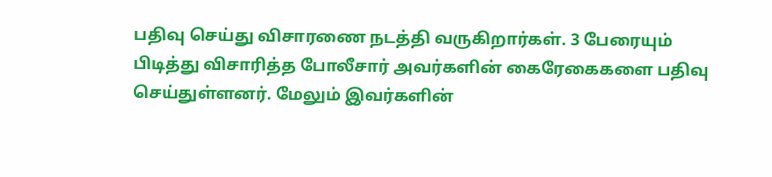பதிவு செய்து விசாரணை நடத்தி வருகிறார்கள். 3 பேரையும் பிடித்து விசாரித்த போலீசார் அவர்களின் கைரேகைகளை பதிவு செய்துள்ளனர். மேலும் இவர்களின்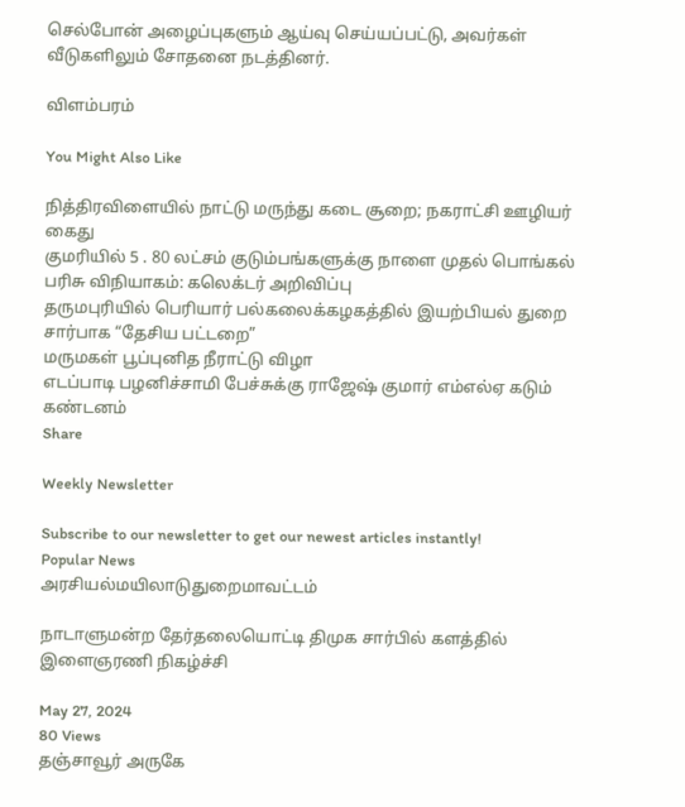செல்போன் அழைப்புகளும் ஆய்வு செய்யப்பட்டு, அவர்கள் வீடுகளிலும் சோதனை நடத்தினர்.

விளம்பரம்

You Might Also Like

நித்திரவிளையில் நாட்டு மருந்து கடை சூறை; நகராட்சி ஊழியர் கைது
குமரியில் 5 . 80 லட்சம் குடும்பங்களுக்கு நாளை முதல் பொங்கல் பரிசு விநியாகம்: கலெக்டர் அறிவிப்பு
தருமபுரியில் பெரியார் பல்கலைக்கழகத்தில் இயற்பியல் துறை சார்பாக “தேசிய பட்டறை”
மருமகள் பூப்புனித நீராட்டு விழா
எடப்பாடி பழனிச்சாமி பேச்சுக்கு ராஜேஷ் குமார் எம்எல்ஏ கடும் கண்டனம்
Share

Weekly Newsletter

Subscribe to our newsletter to get our newest articles instantly!
Popular News
அரசியல்மயிலாடுதுறைமாவட்டம்

நாடாளுமன்ற தேர்தலையொட்டி திமுக சார்பில் களத்தில் இளைஞரணி நிகழ்ச்சி

May 27, 2024
80 Views
தஞ்சாவூர் அருகே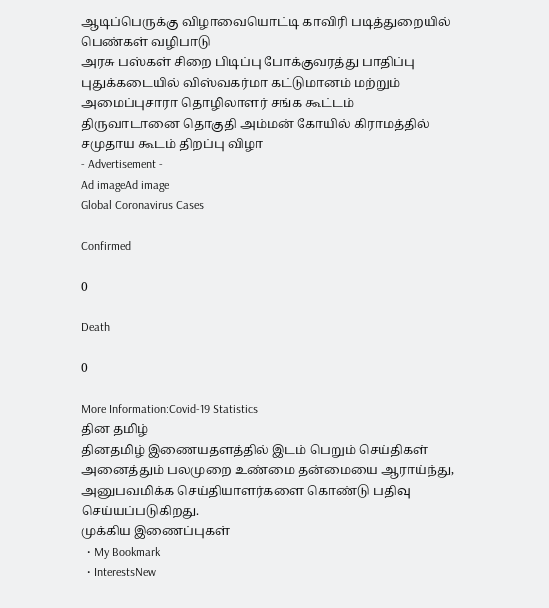ஆடிப்பெருக்கு விழாவையொட்டி காவிரி படித்துறையில் பெண்கள் வழிபாடு
அரசு பஸ்கள் சிறை பிடிப்பு போக்குவரத்து பாதிப்பு
புதுக்கடையில் விஸ்வகர்மா கட்டுமானம் மற்றும் அமைப்புசாரா தொழிலாளர் சங்க கூட்டம்
திருவாடானை தொகுதி அம்மன் கோயில் கிராமத்தில் சமுதாய கூடம் திறப்பு விழா
- Advertisement -
Ad imageAd image
Global Coronavirus Cases

Confirmed

0

Death

0

More Information:Covid-19 Statistics
தின தமிழ்
தினதமிழ் இணையதளத்தில் இடம் பெறும் செய்திகள் அனைத்தும் பலமுறை உண்மை தன்மையை ஆராய்ந்து, அனுபவமிக்க செய்தியாளர்களை கொண்டு பதிவு செய்யப்படுகிறது.
முக்கிய இணைப்புகள்
  • My Bookmark
  • InterestsNew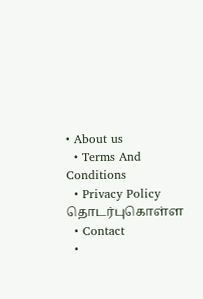• About us
  • Terms And Conditions
  • Privacy Policy
தொடர்புகொள்ள
  • Contact
  •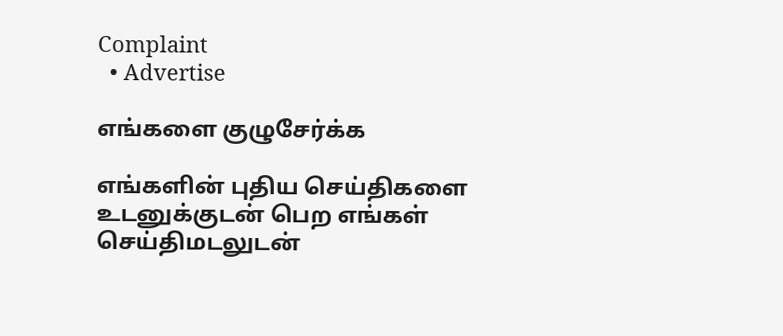Complaint
  • Advertise

எங்களை குழுசேர்க்க

எங்களின் புதிய செய்திகளை உடனுக்குடன் பெற எங்கள் செய்திமடலுடன்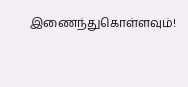இணைந்துகொள்ளவும்!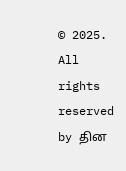© 2025. All rights reserved by தின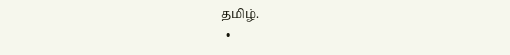தமிழ்.
  •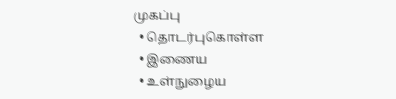முகப்பு
  • தொடர்புகொள்ள
  • இணைய
  • உள்நுழைய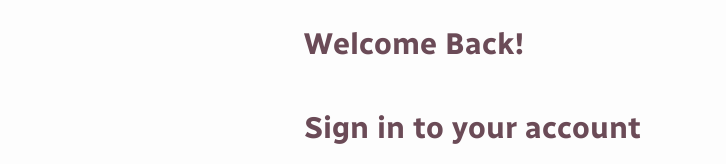Welcome Back!

Sign in to your account